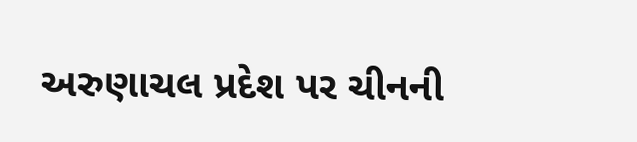અરુણાચલ પ્રદેશ પર ચીનની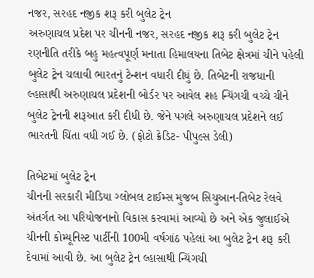નજર, સરહદ નજીક શરૂ કરી બુલેટ ટ્રેન
અરુણાચલ પ્રદેશ પર ચીનની નજર, સરહદ નજીક શરૂ કરી બુલેટ ટ્રેન
રણનીતિ તરીકે બહુ મહત્વપૂર્ણ મનાતા હિમાલયના તિબેટ ક્ષેત્રમાં ચીને પહેલી બુલેટ ટ્રેન ચલાવી ભારતનું ટેન્શન વધારી દીધું છે. તિબેટની રાજધાની લ્હાસાથી અરુણાચલ પ્રદેશની બોર્ડર પર આવેલ શહ ન્યિંગચી વચ્ચે ચીને બુલેટ ટ્રેનની શરૂઆત કરી દીધી છે. જેને પગલે અરુણાચલ પ્રદેશને લઈ ભારતની ચિંતા વધી ગઈ છે. (ફોટો ક્રેડિટ- પીપુલ્સ ડેલી)

તિબેટમાં બુલેટ ટ્રેન
ચીનની સરકારી મીડિયા ગ્લોબલ ટાઈમ્સ મુજબ સિચુઆન-તિબેટ રેલવે અંતર્ગત આ પરિયોજનાનો વિકાસ કરવામાં આવ્યો છે અને એક જુલાઈએ ચીનની કોમ્યૂનિસ્ટ પાર્ટીની 100મી વર્ષગાંઠ પહેલાં આ બુલેટ ટ્રેન શરૂ કરી દેવામાં આવી છે. આ બુલેટ ટ્રેન લ્હાસાથી ન્યિંગચી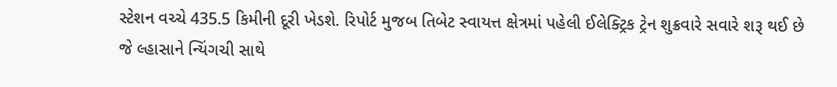સ્ટેશન વચ્ચે 435.5 કિમીની દૂરી ખેડશે. રિપોર્ટ મુજબ તિબેટ સ્વાયત્ત ક્ષેત્રમાં પહેલી ઈલેક્ટ્રિક ટ્રેન શુક્રવારે સવારે શરૂ થઈ છે જે લ્હાસાને ન્યિંગચી સાથે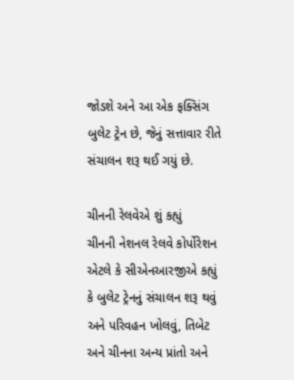જોડશે અને આ એક ફક્સિંગ બુલેટ ટ્રેન છે, જેનું સત્તાવાર રીતે સંચાલન શરૂ થઈ ગયું છે.

ચીનની રેલવેએ શું કહ્યું
ચીનની નેશનલ રેલવે કોર્પોરેશન એટલે કે સીએનઆરજીએ કહ્યું કે બુલેટ ટ્રેનનું સંચાલન શરૂ થવું અને પરિવહન ખોલવું, તિબેટ અને ચીનના અન્ય પ્રાંતો અને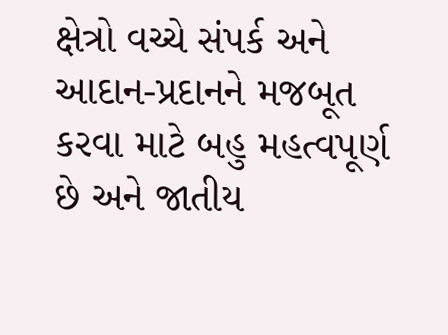ક્ષેત્રો વચ્ચે સંપર્ક અને આદાન-પ્રદાનને મજબૂત કરવા માટે બહુ મહત્વપૂર્ણ છે અને જાતીય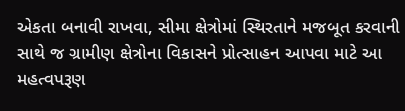એકતા બનાવી રાખવા, સીમા ક્ષેત્રોમાં સ્થિરતાને મજબૂત કરવાની સાથે જ ગ્રામીણ ક્ષેત્રોના વિકાસને પ્રોત્સાહન આપવા માટે આ મહત્વપરૂણ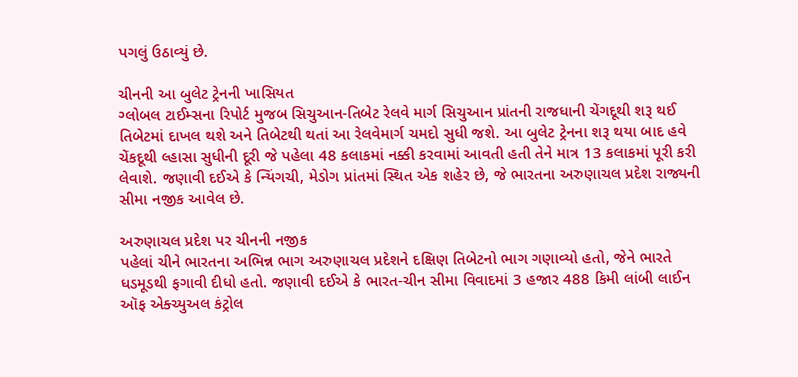પગલું ઉઠાવ્યું છે.

ચીનની આ બુલેટ ટ્રેનની ખાસિયત
ગ્લોબલ ટાઈમ્સના રિપોર્ટ મુજબ સિચુઆન-તિબેટ રેલવે માર્ગ સિચુઆન પ્રાંતની રાજધાની ચેંગદૂથી શરૂ થઈ તિબેટમાં દાખલ થશે અને તિબેટથી થતાં આ રેલવેમાર્ગ ચમદો સુધી જશે. આ બુલેટ ટ્રેનના શરૂ થયા બાદ હવે ચેંકદૂથી લ્હાસા સુધીની દૂરી જે પહેલા 48 કલાકમાં નક્કી કરવામાં આવતી હતી તેને માત્ર 13 કલાકમાં પૂરી કરી લેવાશે. જણાવી દઈએ કે ન્યિંગચી, મેડોગ પ્રાંતમાં સ્થિત એક શહેર છે, જે ભારતના અરુણાચલ પ્રદેશ રાજ્યની સીમા નજીક આવેલ છે.

અરુણાચલ પ્રદેશ પર ચીનની નજીક
પહેલાં ચીને ભારતના અભિન્ન ભાગ અરુણાચલ પ્રદેશને દક્ષિણ તિબેટનો ભાગ ગણાવ્યો હતો, જેને ભારતે ધડમૂડથી ફગાવી દીધો હતો. જણાવી દઈએ કે ભારત-ચીન સીમા વિવાદમાં 3 હજાર 488 કિમી લાંબી લાઈન ઑફ એક્ચ્યુઅલ કંટ્રોલ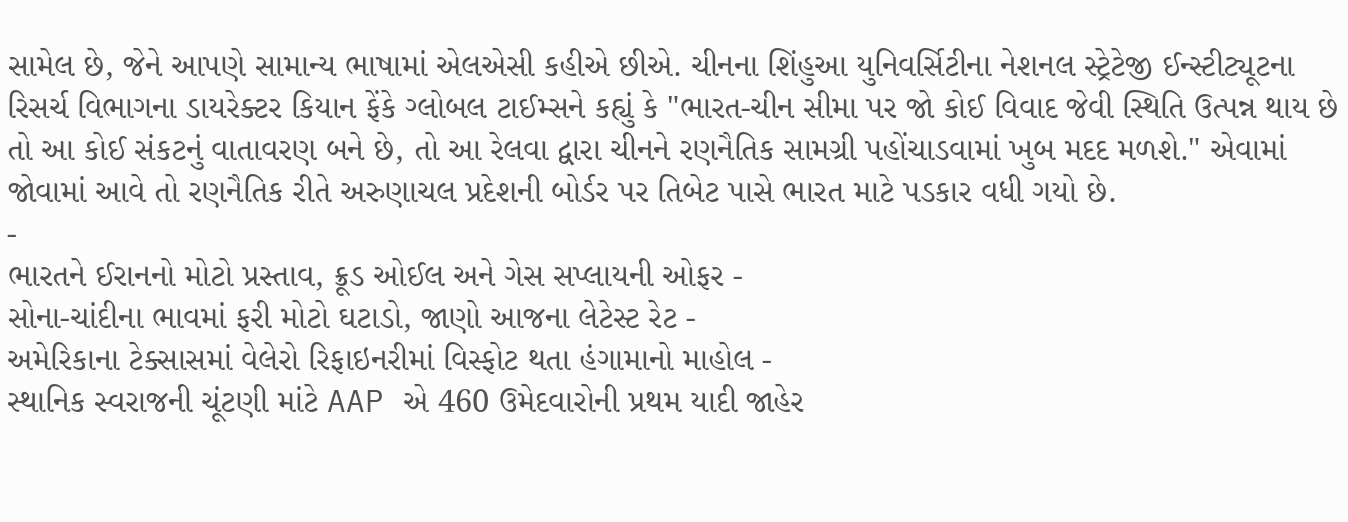સામેલ છે, જેને આપણે સામાન્ય ભાષામાં એલએસી કહીએ છીએ. ચીનના શિંહુઆ યુનિવર્સિટીના નેશનલ સ્ટ્રેટેજી ઈન્સ્ટીટ્યૂટના રિસર્ચ વિભાગના ડાયરેક્ટર કિયાન ફેંકે ગ્લોબલ ટાઈમ્સને કહ્યું કે "ભારત-ચીન સીમા પર જો કોઈ વિવાદ જેવી સ્થિતિ ઉત્પન્ન થાય છે તો આ કોઈ સંકટનું વાતાવરણ બને છે, તો આ રેલવા દ્વારા ચીનને રણનૈતિક સામગ્રી પહોંચાડવામાં ખુબ મદદ મળશે." એવામાં જોવામાં આવે તો રણનૈતિક રીતે અરુણાચલ પ્રદેશની બોર્ડર પર તિબેટ પાસે ભારત માટે પડકાર વધી ગયો છે.
-
ભારતને ઈરાનનો મોટો પ્રસ્તાવ, ક્રૂડ ઓઈલ અને ગેસ સપ્લાયની ઓફર -
સોના-ચાંદીના ભાવમાં ફરી મોટો ઘટાડો, જાણો આજના લેટેસ્ટ રેટ -
અમેરિકાના ટેક્સાસમાં વેલેરો રિફાઇનરીમાં વિસ્ફોટ થતા હંગામાનો માહોલ -
સ્થાનિક સ્વરાજની ચૂંટણી માંટે AAP એ 460 ઉમેદવારોની પ્રથમ યાદી જાહેર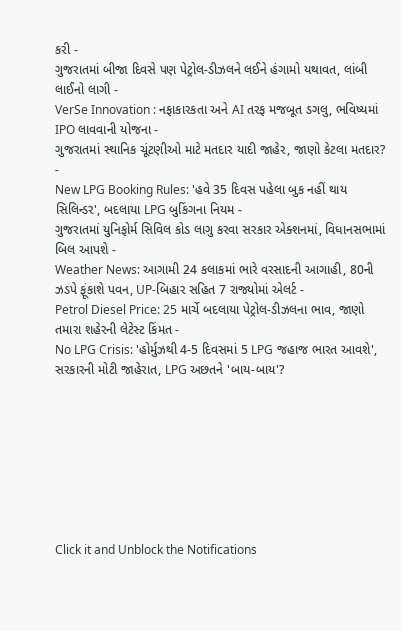કરી -
ગુજરાતમાં બીજા દિવસે પણ પેટ્રોલ-ડીઝલને લઈને હંગામો યથાવત, લાંબી લાઈનો લાગી -
VerSe Innovation : નફાકારકતા અને AI તરફ મજબૂત ડગલુ, ભવિષ્યમાં IPO લાવવાની યોજના -
ગુજરાતમાં સ્થાનિક ચૂંટણીઓ માટે મતદાર યાદી જાહેર, જાણો કેટલા મતદાર? -
New LPG Booking Rules: 'હવે 35 દિવસ પહેલા બુક નહીં થાય સિલિન્ડર', બદલાયા LPG બુકિંગના નિયમ -
ગુજરાતમાં યુનિફોર્મ સિવિલ કોડ લાગુ કરવા સરકાર એક્શનમાં, વિધાનસભામાં બિલ આપશે -
Weather News: આગામી 24 કલાકમાં ભારે વરસાદની આગાહી, 80ની ઝડપે ફૂંકાશે પવન, UP-બિહાર સહિત 7 રાજ્યોમાં એલર્ટ -
Petrol Diesel Price: 25 માર્ચે બદલાયા પેટ્રોલ-ડીઝલના ભાવ, જાણો તમારા શહેરની લેટેસ્ટ કિંમત -
No LPG Crisis: 'હોર્મુઝથી 4-5 દિવસમાં 5 LPG જહાજ ભારત આવશે', સરકારની મોટી જાહેરાત, LPG અછતને 'બાય-બાય'?








Click it and Unblock the Notifications